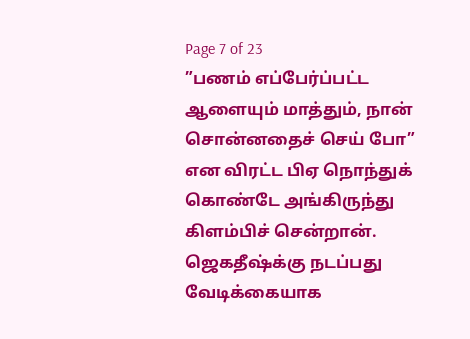Page 7 of 23
”பணம் எப்பேர்ப்பட்ட ஆளையும் மாத்தும், நான் சொன்னதைச் செய் போ” என விரட்ட பிஏ நொந்துக் கொண்டே அங்கிருந்து கிளம்பிச் சென்றான்.
ஜெகதீஷ்க்கு நடப்பது வேடிக்கையாக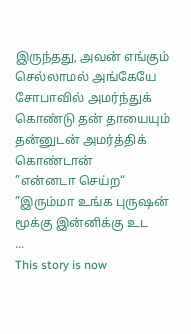இருந்தது, அவன் எங்கும் செல்லாமல் அங்கேயே சோபாவில் அமர்ந்துக் கொண்டு தன் தாயையும் தன்னுடன் அமர்த்திக் கொண்டான்
”என்னடா செய்ற“
”இரும்மா உங்க புருஷன் மூக்கு இன்னிக்கு உட
...
This story is now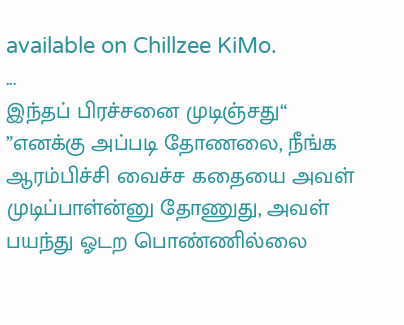available on Chillzee KiMo.
...
இந்தப் பிரச்சனை முடிஞ்சது“
”எனக்கு அப்படி தோணலை, நீங்க ஆரம்பிச்சி வைச்ச கதையை அவள் முடிப்பாள்ன்னு தோணுது, அவள் பயந்து ஓடற பொண்ணில்லை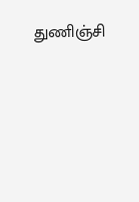துணிஞ்சி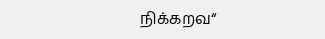நிக்கறவ“